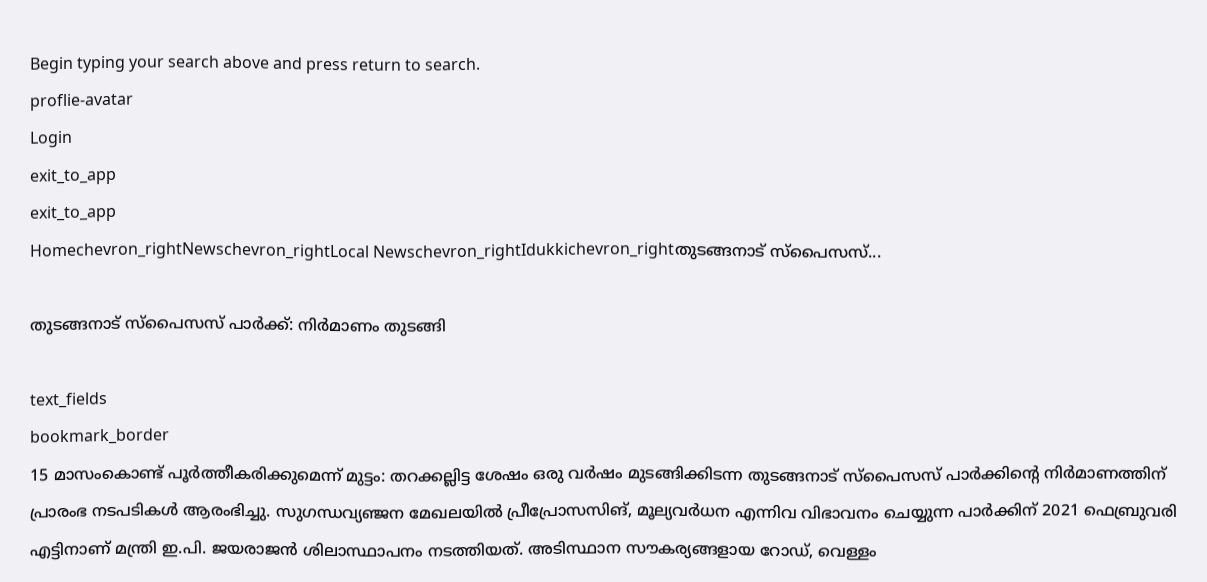Begin typing your search above and press return to search.
proflie-avatar
Login
exit_to_app
exit_to_app
Homechevron_rightNewschevron_rightLocal Newschevron_rightIdukkichevron_rightതുടങ്ങനാട് സ്പൈസസ്...

തുടങ്ങനാട് സ്പൈസസ് പാർക്ക്: നിർമാണം തുടങ്ങി

text_fields
bookmark_border
15 മാസംകൊണ്ട് പൂർത്തീകരിക്കുമെന്ന് മുട്ടം: തറക്കല്ലിട്ട ശേഷം ഒരു വർഷം മുടങ്ങിക്കിടന്ന തുടങ്ങനാട് സ്പൈസസ് പാർക്കിന്‍റെ നിർമാണത്തിന് പ്രാരംഭ നടപടികൾ ആരംഭിച്ചു. സുഗന്ധവ്യഞ്ജന മേഖലയില്‍ പ്രീപ്രോസസിങ്, മൂല്യവര്‍ധന എന്നിവ വിഭാവനം ചെയ്യുന്ന പാർക്കിന് 2021 ഫെബ്രുവരി എട്ടിനാണ് മന്ത്രി ഇ.പി. ജയരാജൻ ശിലാസ്ഥാപനം നടത്തിയത്. അടിസ്ഥാന സൗകര്യങ്ങളായ റോഡ്, വെള്ളം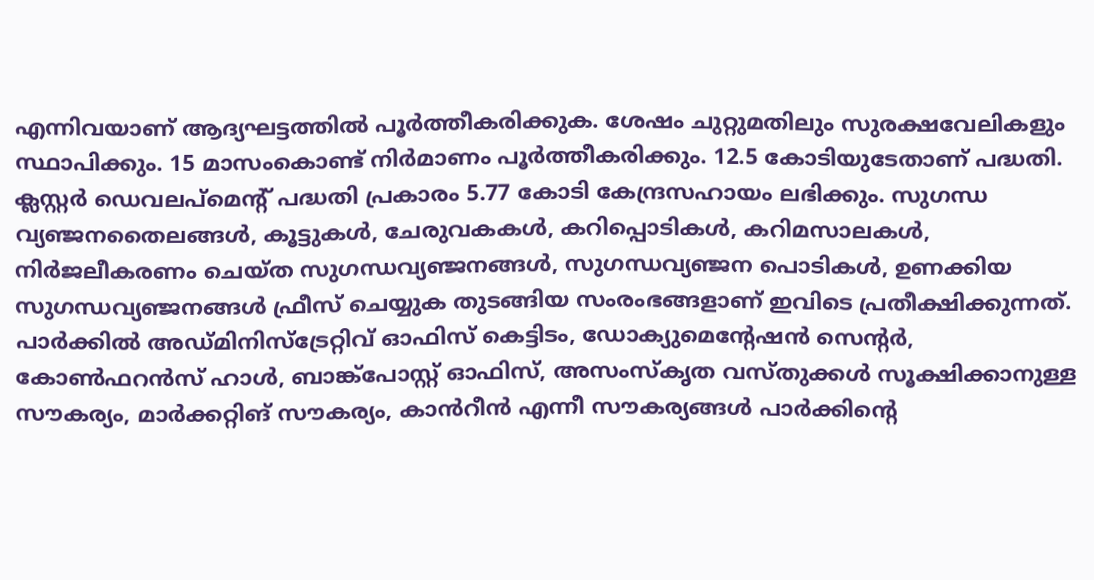എന്നിവയാണ് ആദ്യഘട്ടത്തിൽ പൂർത്തീകരിക്കുക. ശേഷം ചുറ്റുമതിലും സുരക്ഷവേലികളും സ്ഥാപിക്കും. 15 മാസംകൊണ്ട് നിർമാണം പൂർത്തീകരിക്കും. 12.5 കോടിയുടേതാണ് പദ്ധതി. ക്ലസ്റ്റർ ഡെവലപ്മെന്‍റ് പദ്ധതി പ്രകാരം 5.77 കോടി കേന്ദ്രസഹായം ലഭിക്കും. സുഗന്ധ വ്യഞ്ജനതൈലങ്ങള്‍, കൂട്ടുകള്‍, ചേരുവകകള്‍, കറിപ്പൊടികള്‍, കറിമസാലകള്‍, നിർജലീകരണം ചെയ്ത സുഗന്ധവ്യഞ്ജനങ്ങള്‍, സുഗന്ധവ്യഞ്ജന പൊടികള്‍, ഉണക്കിയ സുഗന്ധവ്യഞ്ജനങ്ങള്‍ ഫ്രീസ് ചെയ്യുക തുടങ്ങിയ സംരംഭങ്ങളാണ് ഇവിടെ പ്രതീക്ഷിക്കുന്നത്. പാര്‍ക്കില്‍ അഡ്മിനിസ്‌ട്രേറ്റിവ് ഓഫിസ് കെട്ടിടം, ഡോക്യുമെന്റേഷൻ സെന്റർ, കോണ്‍ഫറന്‍സ് ഹാള്‍, ബാങ്ക്പോസ്റ്റ് ഓഫിസ്, അസംസ്‌കൃത വസ്തുക്കള്‍ സൂക്ഷിക്കാനുള്ള സൗകര്യം, മാര്‍ക്കറ്റിങ് സൗകര്യം, കാൻറീൻ എന്നീ സൗകര്യങ്ങൾ പാർക്കിന്‍റെ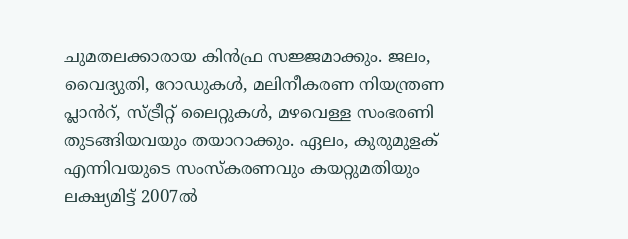ചുമതലക്കാരായ കിന്‍ഫ്ര സജ്ജമാക്കും. ജലം, വൈദ്യുതി, റോഡുകള്‍, മലിനീകരണ നിയന്ത്രണ പ്ലാൻറ്, സ്ട്രീറ്റ് ലൈറ്റുകള്‍, മഴവെള്ള സംഭരണി തുടങ്ങിയവയും തയാറാക്കും. ഏലം, കുരുമുളക് എന്നിവയുടെ സംസ്‌കരണവും കയറ്റുമതിയും ലക്ഷ്യമിട്ട് 2007ൽ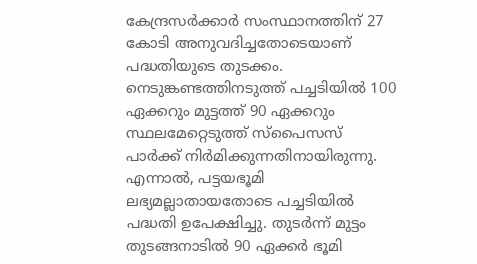കേന്ദ്രസർക്കാർ സംസ്ഥാനത്തിന് 27 കോടി അനുവദിച്ചതോടെയാണ് പദ്ധതിയുടെ തുടക്കം. നെടുങ്കണ്ടത്തിനടുത്ത് പച്ചടിയിൽ 100 ഏക്കറും മുട്ടത്ത് 90 ഏക്കറും സ്ഥലമേറ്റെടുത്ത് സ്‌പൈസസ് പാർക്ക് നിർമിക്കുന്നതിനായിരുന്നു. എന്നാൽ, പട്ടയഭൂമി ലഭ്യമല്ലാതായതോടെ പച്ചടിയിൽ പദ്ധതി ഉപേക്ഷിച്ചു. തുടർന്ന് മുട്ടം തുടങ്ങനാടിൽ 90 ഏക്കർ ഭൂമി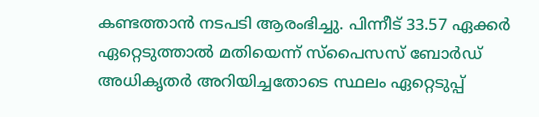കണ്ടത്താൻ നടപടി ആരംഭിച്ചു. പിന്നീട് 33.57 ഏക്കർ ഏറ്റെടുത്താൽ മതിയെന്ന് സ്പൈസസ് ബോർഡ് അധികൃതർ അറിയിച്ചതോടെ സ്ഥലം ഏറ്റെടുപ്പ്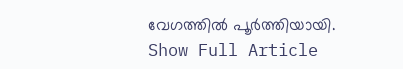വേഗത്തിൽ പൂർത്തിയായി.
Show Full Article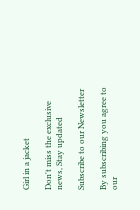Girl in a jacket

Don't miss the exclusive news, Stay updated

Subscribe to our Newsletter

By subscribing you agree to our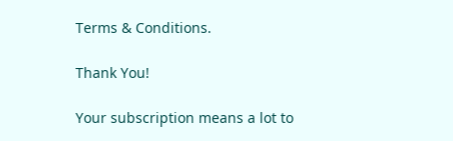Terms & Conditions.

Thank You!

Your subscription means a lot to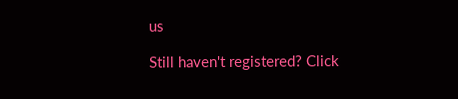us

Still haven't registered? Click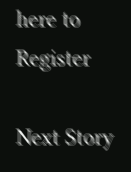here to Register

Next Story